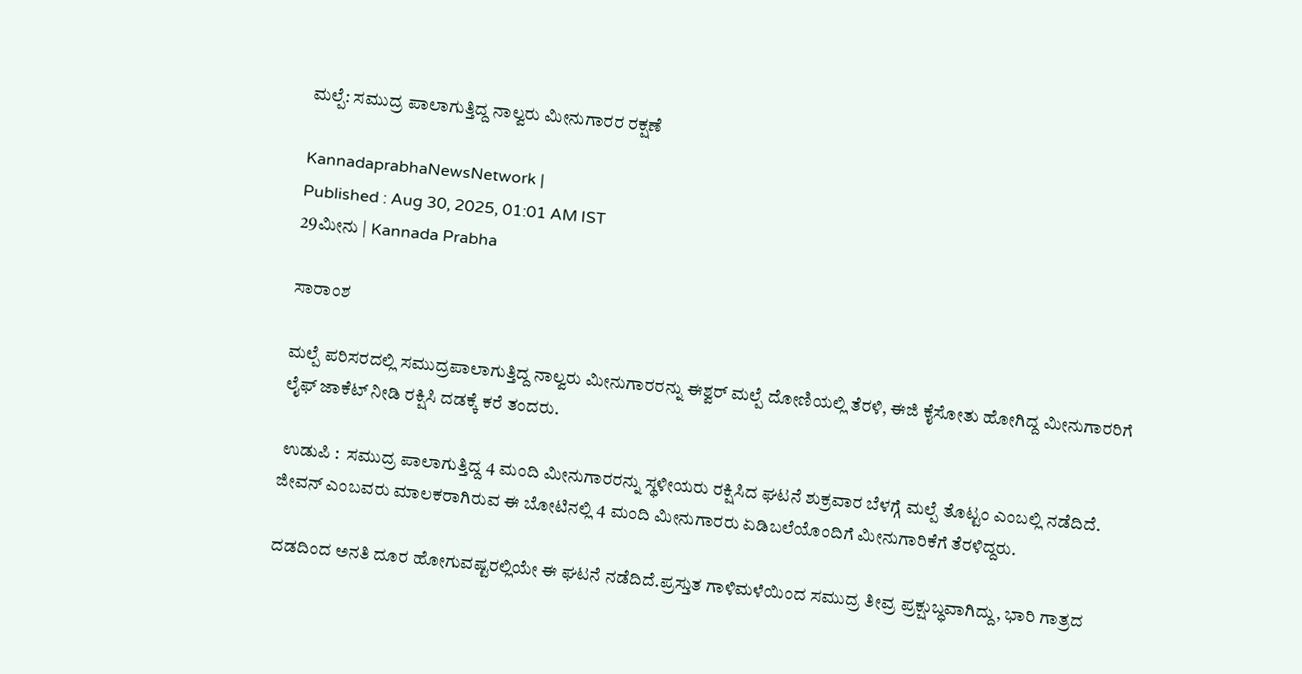ಮಲ್ಪೆ: ಸಮುದ್ರ ಪಾಲಾಗುತ್ತಿದ್ದ ನಾಲ್ವರು ಮೀನುಗಾರರ ರಕ್ಷಣೆ

KannadaprabhaNewsNetwork |
Published : Aug 30, 2025, 01:01 AM IST
29ಮೀನು | Kannada Prabha

ಸಾರಾಂಶ

ಮಲ್ಪೆ ಪರಿಸರದಲ್ಲಿ ಸಮುದ್ರಪಾಲಾಗುತ್ತಿದ್ದ ನಾಲ್ವರು ಮೀನುಗಾರರನ್ನು ಈಶ್ವರ್ ಮಲ್ಪೆ ದೋಣಿಯಲ್ಲಿ ತೆರಳಿ, ಈಜಿ ಕೈಸೋತು ಹೋಗಿದ್ದ ಮೀನುಗಾರರಿಗೆ ಲೈಫ್‌ ಜಾಕೆಟ್‌ ನೀಡಿ ರಕ್ಷಿಸಿ ದಡಕ್ಕೆ ಕರೆ ತಂದರು.

 ಉಡುಪಿ :  ಸಮುದ್ರ ಪಾಲಾಗುತ್ತಿದ್ದ 4 ಮಂದಿ ಮೀನುಗಾರರನ್ನು ಸ್ಥಳೀಯರು ರಕ್ಷಿಸಿದ ಘಟನೆ ಶುಕ್ರವಾರ ಬೆಳಗ್ಗೆ ಮಲ್ಪೆ ತೊಟ್ಟಂ ಎಂಬಲ್ಲಿ ನಡೆದಿದೆ. ಜೀವನ್ ಎಂಬವರು ಮಾಲಕರಾಗಿರುವ ಈ ಬೋಟಿನಲ್ಲಿ 4 ಮಂದಿ ಮೀನುಗಾರರು ಏಡಿಬಲೆಯೊಂದಿಗೆ ಮೀನುಗಾರಿಕೆಗೆ ತೆರಳಿದ್ದರು.

ದಡದಿಂದ ಅನತಿ ದೂರ ಹೋಗುವಷ್ಟರಲ್ಲಿಯೇ ಈ ಘಟನೆ ನಡೆದಿದೆ.ಪ್ರಸ್ತುತ ಗಾಳಿಮಳೆಯಿಂದ ಸಮುದ್ರ ತೀವ್ರ ಪ್ರಕ್ಷುಬ್ಧವಾಗಿದ್ದು, ಭಾರಿ ಗಾತ್ರದ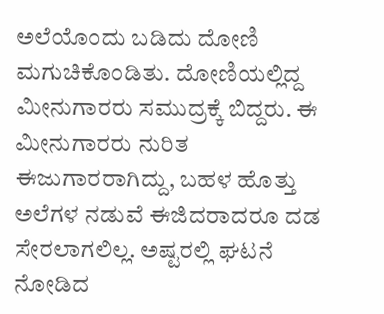ಅಲೆಯೊಂದು ಬಡಿದು ದೋಣಿ ಮಗುಚಿಕೊಂಡಿತು. ದೋಣಿಯಲ್ಲಿದ್ದ ಮೀನುಗಾರರು ಸಮುದ್ರಕ್ಕೆ ಬಿದ್ದರು. ಈ ಮೀನುಗಾರರು ನುರಿತ ಈಜುಗಾರರಾಗಿದ್ದು, ಬಹಳ ಹೊತ್ತು ಅಲೆಗಳ ನಡುವೆ ಈಜಿದರಾದರೂ ದಡ ಸೇರಲಾಗಲಿಲ್ಲ. ಅಷ್ಟರಲ್ಲಿ ಘಟನೆ ನೋಡಿದ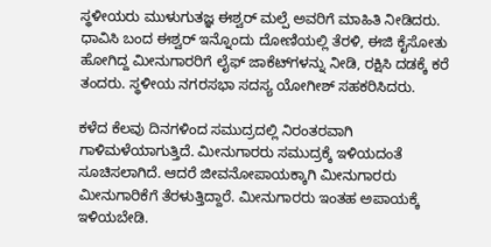ಸ್ಥಳೀಯರು ಮುಳುಗುತಜ್ಞ ಈಶ್ವರ್ ಮಲ್ಪೆ ಅವರಿಗೆ ಮಾಹಿತಿ ನೀಡಿದರು. ಧಾವಿಸಿ ಬಂದ ಈಶ್ವರ್ ಇನ್ನೊಂದು ದೋಣಿಯಲ್ಲಿ ತೆರಳಿ, ಈಜಿ ಕೈಸೋತು ಹೋಗಿದ್ದ ಮೀನುಗಾರರಿಗೆ ಲೈಫ್‌ ಜಾಕೆಟ್‌ಗಳ‍ನ್ನು ನೀಡಿ, ರಕ್ಷಿಸಿ ದಡಕ್ಕೆ ಕರೆ ತಂದರು. ಸ್ಥಳೀಯ ನಗರಸಭಾ ಸದಸ್ಯ ಯೋಗೀಶ್ ಸಹಕರಿಸಿದರು.

ಕಳೆದ ಕೆಲವು ದಿನಗಳಿಂದ ಸಮುದ್ರದಲ್ಲಿ ನಿರಂತರವಾಗಿ ಗಾಳಿಮಳೆಯಾಗುತ್ತಿದೆ. ಮೀನುಗಾರರು ಸಮುದ್ರಕ್ಕೆ ಇಳಿಯದಂತೆ ಸೂಚಿಸಲಾಗಿದೆ. ಆದರೆ ಜೀವನೋಪಾಯಕ್ಕಾಗಿ ಮೀನುಗಾರರು ಮೀನುಗಾರಿಕೆಗೆ ತೆರಳುತ್ತಿದ್ದಾರೆ. ಮೀನುಗಾರರು ಇಂತಹ ಅಪಾಯಕ್ಕೆ ಇಳಿಯಬೇಡಿ.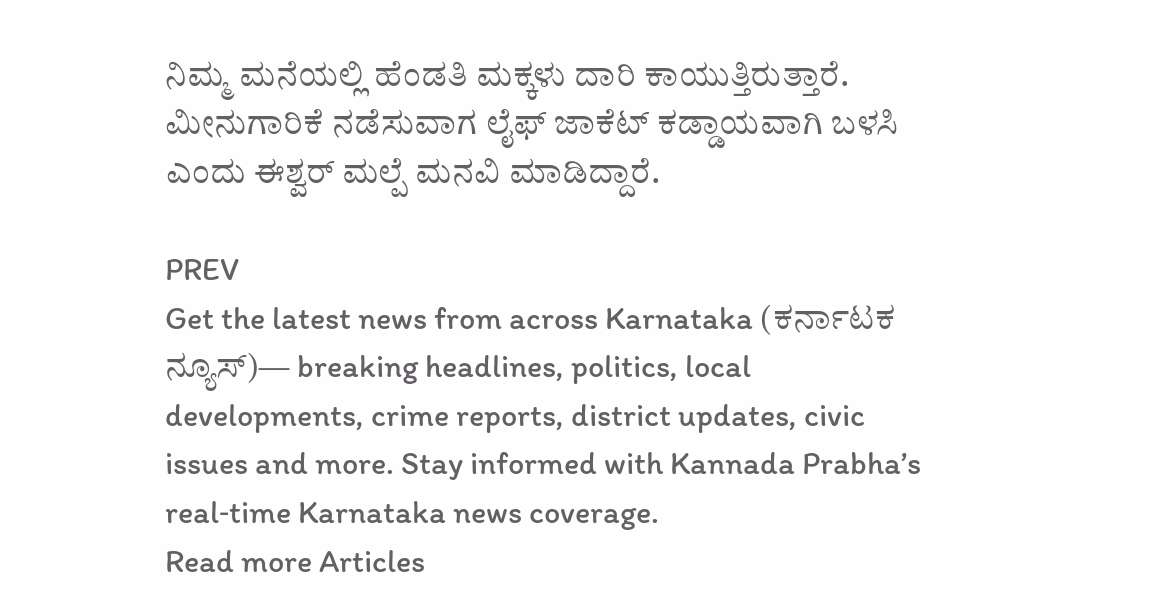ನಿಮ್ಮ ಮನೆಯಲ್ಲಿ ಹೆಂಡತಿ ಮಕ್ಕಳು ದಾರಿ ಕಾಯುತ್ತಿರುತ್ತಾರೆ. ಮೀನುಗಾರಿಕೆ ನಡೆಸುವಾಗ ಲೈಫ್‌ ಜಾಕೆಟ್‌ ಕಡ್ಡಾಯವಾಗಿ ಬಳ‍ಸಿ ಎಂದು ಈಶ್ವರ್ ಮಲ್ಪೆ ಮನವಿ ಮಾಡಿದ್ದಾರೆ.

PREV
Get the latest news from across Karnataka (ಕರ್ನಾಟಕ ನ್ಯೂಸ್)— breaking headlines, politics, local developments, crime reports, district updates, civic issues and more. Stay informed with Kannada Prabha’s real‑time Karnataka news coverage.
Read more Articles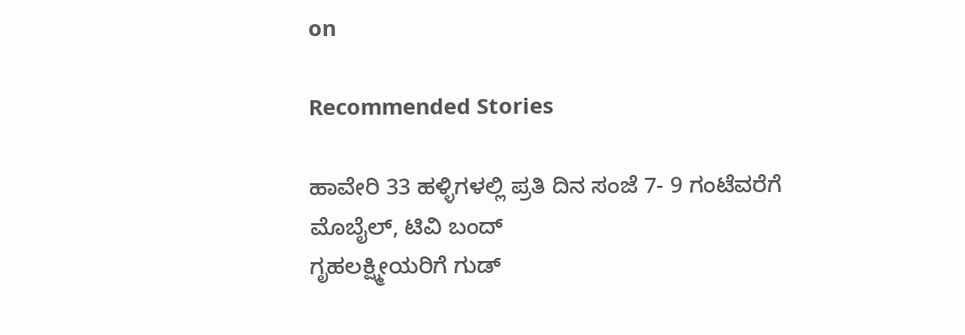on

Recommended Stories

ಹಾವೇರಿ 33 ಹಳ್ಳಿಗಳಲ್ಲಿ ಪ್ರತಿ ದಿನ ಸಂಜೆ 7- 9 ಗಂಟೆವರೆಗೆ ಮೊಬೈಲ್‌, ಟಿವಿ ಬಂದ್‌
ಗೃಹಲಕ್ಷ್ಮೀಯರಿಗೆ ಗುಡ್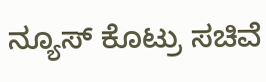ನ್ಯೂಸ್ ಕೊಟ್ರು ಸಚಿವೆ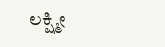ಲಕ್ಷ್ಮೀ